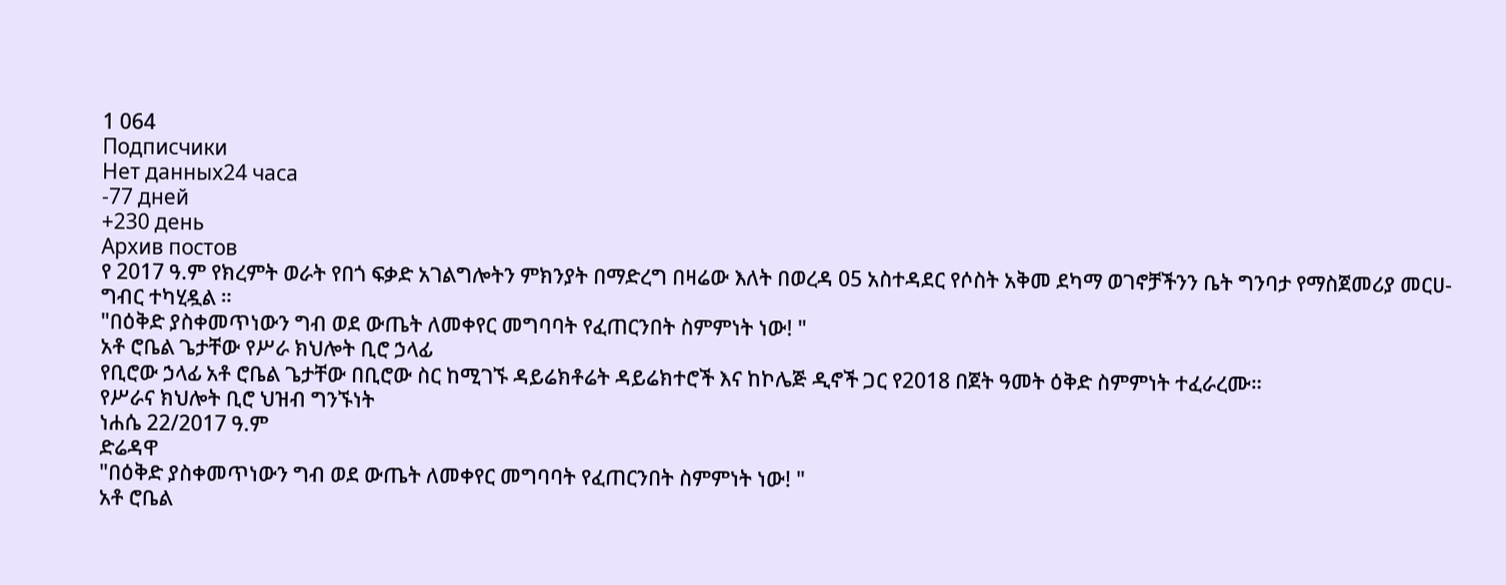1 064
Подписчики
Нет данных24 часа
-77 дней
+230 день
Архив постов
የ 2017 ዓ.ም የክረምት ወራት የበጎ ፍቃድ አገልግሎትን ምክንያት በማድረግ በዛሬው እለት በወረዳ 05 አስተዳደር የሶስት አቅመ ደካማ ወገኖቻችንን ቤት ግንባታ የማስጀመሪያ መርሀ-ግብር ተካሂዷል ።
"በዕቅድ ያስቀመጥነውን ግብ ወደ ውጤት ለመቀየር መግባባት የፈጠርንበት ስምምነት ነው! "
አቶ ሮቤል ጌታቸው የሥራ ክህሎት ቢሮ ኃላፊ
የቢሮው ኃላፊ አቶ ሮቤል ጌታቸው በቢሮው ስር ከሚገኙ ዳይሬክቶሬት ዳይሬክተሮች እና ከኮሌጅ ዲኖች ጋር የ2018 በጀት ዓመት ዕቅድ ስምምነት ተፈራረሙ።
የሥራና ክህሎት ቢሮ ህዝብ ግንኙነት
ነሐሴ 22/2017 ዓ.ም
ድሬዳዋ
"በዕቅድ ያስቀመጥነውን ግብ ወደ ውጤት ለመቀየር መግባባት የፈጠርንበት ስምምነት ነው! "
አቶ ሮቤል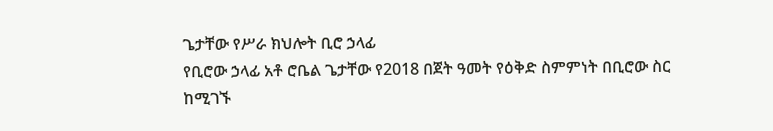ጌታቸው የሥራ ክህሎት ቢሮ ኃላፊ
የቢሮው ኃላፊ አቶ ሮቤል ጌታቸው የ2018 በጀት ዓመት የዕቅድ ስምምነት በቢሮው ስር ከሚገኙ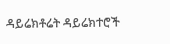ዳይሬክቶሬት ዳይሬክተሮች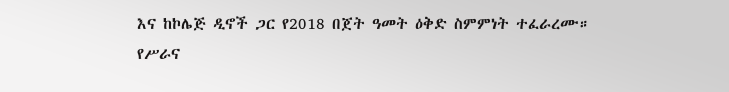እና ከኮሌጅ ዲኖች ጋር የ2018 በጀት ዓመት ዕቅድ ስምምነት ተፈራረሙ።
የሥራና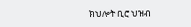ክህሎት ቢሮ ህዝብ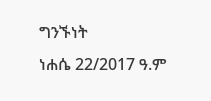ግንኙነት
ነሐሴ 22/2017 ዓ.ም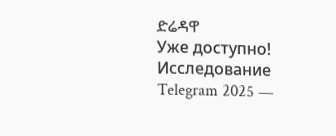ድሬዳዋ
Уже доступно! Исследование Telegram 2025 —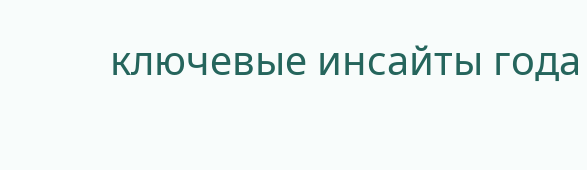ключевые инсайты года